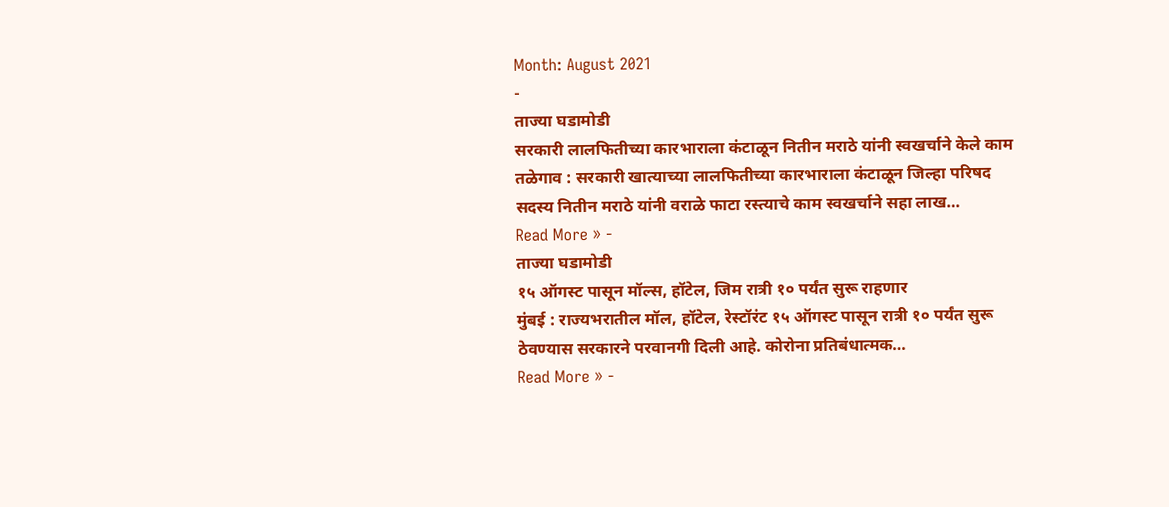Month: August 2021
-
ताज्या घडामोडी
सरकारी लालफितीच्या कारभाराला कंटाळून नितीन मराठे यांनी स्वखर्चाने केले काम
तळेगाव : सरकारी खात्याच्या लालफितीच्या कारभाराला कंटाळून जिल्हा परिषद सदस्य नितीन मराठे यांनी वराळे फाटा रस्त्याचे काम स्वखर्चाने सहा लाख…
Read More » -
ताज्या घडामोडी
१५ ऑगस्ट पासून मॉल्स, हॉटेल, जिम रात्री १० पर्यंत सुरू राहणार
मुंबई : राज्यभरातील मॉल, हॉटेल, रेस्टॉरंट १५ ऑगस्ट पासून रात्री १० पर्यंत सुरू ठेवण्यास सरकारने परवानगी दिली आहे. कोरोना प्रतिबंधात्मक…
Read More » -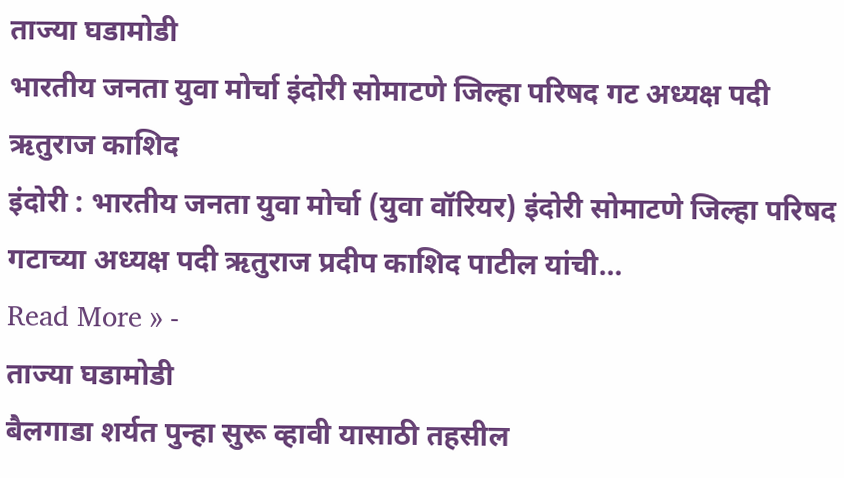ताज्या घडामोडी
भारतीय जनता युवा मोर्चा इंदोरी सोमाटणे जिल्हा परिषद गट अध्यक्ष पदी ऋतुराज काशिद
इंदोरी : भारतीय जनता युवा मोर्चा (युवा वॉरियर) इंदोरी सोमाटणे जिल्हा परिषद गटाच्या अध्यक्ष पदी ऋतुराज प्रदीप काशिद पाटील यांची…
Read More » -
ताज्या घडामोडी
बैलगाडा शर्यत पुन्हा सुरू व्हावी यासाठी तहसील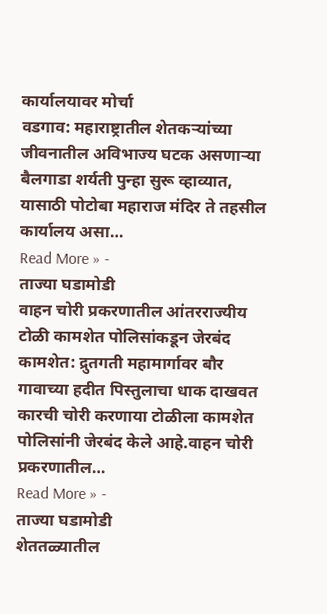कार्यालयावर मोर्चा
वडगाव: महाराष्ट्रातील शेतकऱ्यांच्या जीवनातील अविभाज्य घटक असणाऱ्या बैलगाडा शर्यती पुन्हा सुरू व्हाव्यात, यासाठी पोटोबा महाराज मंदिर ते तहसील कार्यालय असा…
Read More » -
ताज्या घडामोडी
वाहन चोरी प्रकरणातील आंतरराज्यीय टोळी कामशेत पोलिसांकडून जेरबंद
कामशेत: द्रुतगती महामार्गावर बौर गावाच्या हदीत पिस्तुलाचा धाक दाखवत कारची चोरी करणाया टोळीला कामशेत पोलिसांनी जेरबंद केले आहे.वाहन चोरी प्रकरणातील…
Read More » -
ताज्या घडामोडी
शेततळ्यातील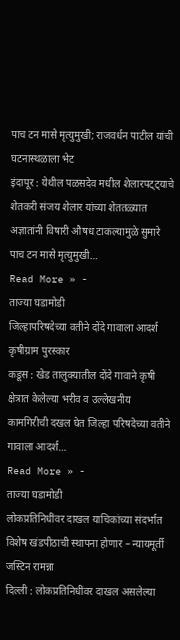पाच टन मासे मृत्युमुखी; राजवर्धन पाटील यांची घटनास्थळाला भेट
इंदापूर : येथील पळसदेव मधील शेलारपट्ट्याचे शेतकरी संजय शेलार यांच्या शेततळ्यात अज्ञातांनी विषारी औषध टाकल्यामुळे सुमारे पाच टन मासे मृत्युमुखी…
Read More » -
ताज्या घडामोडी
जिल्हापरिषदेच्या वतीने दोंदे गावाला आदर्श कृषीग्राम पुरस्कार
कडूस : खेड तालुक्यातील दोंदे गावाने कृषी क्षेत्रात केलेल्या भरीव व उल्लेखनीय कामगिरीची दखल घेत जिल्हा परिषदेच्या वतीने गावाला आदर्श…
Read More » -
ताज्या घडामोडी
लोकप्रतिनिधींवर दाखल याचिकांच्या संदर्भात विशेष खंडपीठाची स्थापना होणार – न्यायमूर्ती जस्टिन रामन्ना
दिल्ली : लोकप्रतिनिधींवर दाखल असलेल्या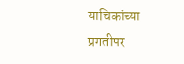याचिकांच्या प्रगतीपर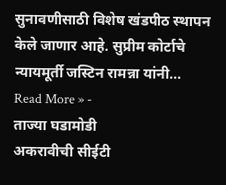सुनावणीसाठी विशेष खंडपीठ स्थापन केले जाणार आहे. सुप्रीम कोर्टाचे न्यायमूर्ती जस्टिन रामन्ना यांनी…
Read More » -
ताज्या घडामोडी
अकरावीची सीईटी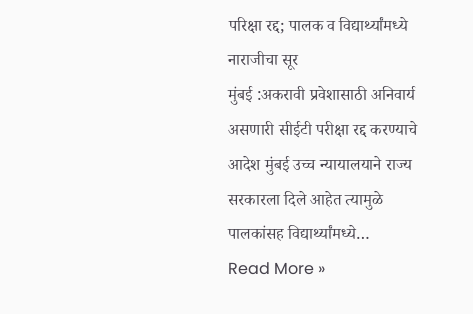परिक्षा रद्द; पालक व विद्यार्थ्यांमध्ये नाराजीचा सूर
मुंबई :अकरावी प्रवेशासाठी अनिवार्य असणारी सीईटी परीक्षा रद्द करण्याचे आदेश मुंबई उच्च न्यायालयाने राज्य सरकारला दिले आहेत त्यामुळे पालकांसह विद्यार्थ्यांमध्ये…
Read More »